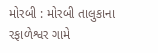મોરબી : મોરબી તાલુકાના રફાળેશ્વર ગામે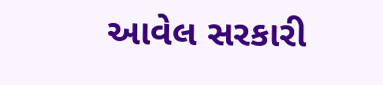આવેલ સરકારી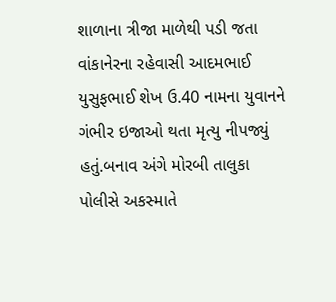શાળાના ત્રીજા માળેથી પડી જતા વાંકાનેરના રહેવાસી આદમભાઈ યુસુફભાઈ શેખ ઉ.40 નામના યુવાનને ગંભીર ઇજાઓ થતા મૃત્યુ નીપજ્યું હતું.બનાવ અંગે મોરબી તાલુકા પોલીસે અકસ્માતે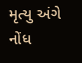મૃત્યુ અંગે નોંધ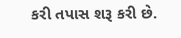કરી તપાસ શરૂ કરી છે.